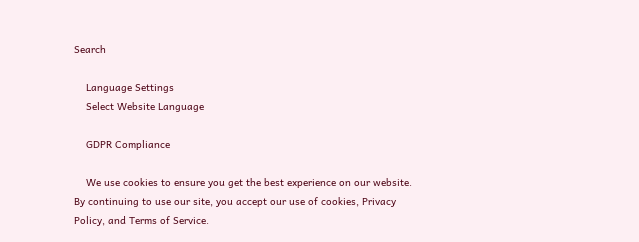Search

    Language Settings
    Select Website Language

    GDPR Compliance

    We use cookies to ensure you get the best experience on our website. By continuing to use our site, you accept our use of cookies, Privacy Policy, and Terms of Service.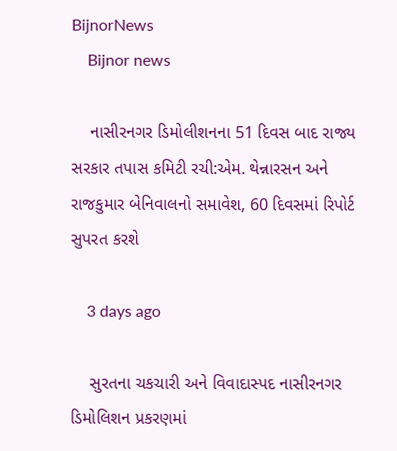BijnorNews
    Bijnor news

    નાસીરનગર ડિમોલીશનના 51 દિવસ બાદ રાજ્ય સરકાર તપાસ કમિટી રચી:એમ. થેન્નારસન અને રાજકુમાર બેનિવાલનો સમાવેશ, 60 દિવસમાં રિપોર્ટ સુપરત કરશે

    3 days ago

    સુરતના ચકચારી અને વિવાદાસ્પદ નાસીરનગર ડિમોલિશન પ્રકરણમાં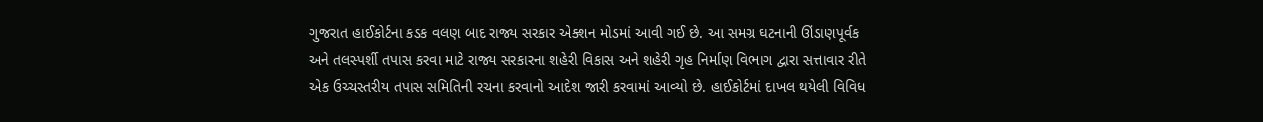ગુજરાત હાઈકોર્ટના કડક વલણ બાદ રાજ્ય સરકાર એક્શન મોડમાં આવી ગઈ છે. આ સમગ્ર ઘટનાની ઊંડાણપૂર્વક અને તલસ્પર્શી તપાસ કરવા માટે રાજ્ય સરકારના શહેરી વિકાસ અને શહેરી ગૃહ નિર્માણ વિભાગ દ્વારા સત્તાવાર રીતે એક ઉચ્ચસ્તરીય તપાસ સમિતિની રચના કરવાનો આદેશ જારી કરવામાં આવ્યો છે. હાઈકોર્ટમાં દાખલ થયેલી વિવિધ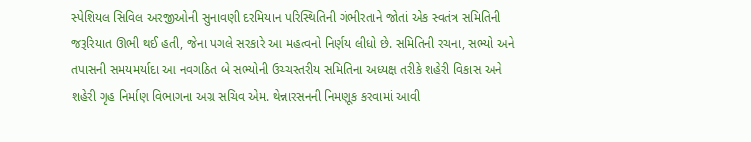સ્પેશિયલ સિવિલ અરજીઓની સુનાવણી દરમિયાન પરિસ્થિતિની ગંભીરતાને જોતાં એક સ્વતંત્ર સમિતિની જરૂરિયાત ઊભી થઈ હતી, જેના પગલે સરકારે આ મહત્વનો નિર્ણય લીધો છે. સમિતિની રચના, સભ્યો અને તપાસની સમયમર્યાદા આ નવગઠિત બે સભ્યોની ઉચ્ચસ્તરીય સમિતિના અધ્યક્ષ તરીકે શહેરી વિકાસ અને શહેરી ગૃહ નિર્માણ વિભાગના અગ્ર સચિવ એમ. થેન્નારસનની નિમણૂક કરવામાં આવી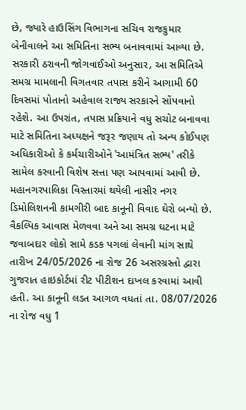છે, જ્યારે હાઉસિંગ વિભાગના સચિવ રાજકુમાર બેનીવાલને આ સમિતિના સભ્ય બનાવવામાં આવ્યા છે. સરકારી ઠરાવની જોગવાઈઓ અનુસાર, આ સમિતિએ સમગ્ર મામલાની વિગતવાર તપાસ કરીને આગામી 60 દિવસમાં પોતાનો અહેવાલ રાજ્ય સરકારને સોંપવાનો રહેશે. આ ઉપરાંત, તપાસ પ્રક્રિયાને વધુ સચોટ બનાવવા માટે સમિતિના અધ્યક્ષને જરૂર જણાય તો અન્ય કોઈપણ અધિકારીઓ કે કર્મચારીઓને 'આમંત્રિત સભ્ય' તરીકે સામેલ કરવાની વિશેષ સત્તા પણ આપવામાં આવી છે. મહાનગરપાલિકા વિસ્તારમાં થયેલી નાસીર નગર ડિમોલિશનની કામગીરી બાદ કાનૂની વિવાદ ઘેરો બન્યો છે. વૈકલ્પિક આવાસ મેળવવા અને આ સમગ્ર ઘટના માટે જવાબદાર લોકો સામે કડક પગલાં લેવાની માંગ સાથે તારીખ 24/05/2026 ના રોજ 26 અસરગ્રસ્તો દ્વારા ગુજરાત હાઇકોર્ટમાં રીટ પીટીશન દાખલ કરવામાં આવી હતી. આ કાનૂની લડત આગળ વધતાં તા. 08/07/2026 ના રોજ વધુ 1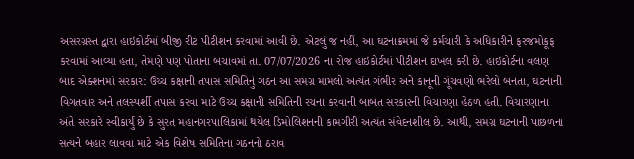અસરગ્રસ્ત દ્વારા હાઇકોર્ટમાં બીજી રીટ પીટીશન કરવામાં આવી છે. એટલું જ નહીં, આ ઘટનાક્રમમાં જે કર્મચારી કે અધિકારીને ફરજમોકૂફ કરવામાં આવ્યા હતા, તેમણે પણ પોતાના બચાવમાં તા. 07/07/2026 ના રોજ હાઇકોર્ટમાં પીટીશન દાખલ કરી છે. હાઇકોર્ટના વલણ બાદ એક્શનમાં સરકાર: ઉચ્ચ કક્ષાની તપાસ સમિતિનું ગઠન આ સમગ્ર મામલો અત્યંત ગંભીર અને કાનૂની ગૂંચવણો ભરેલો બનતા, ઘટનાની વિગતવાર અને તલસ્પર્શી તપાસ કરવા માટે ઉચ્ચ કક્ષાની સમિતિની રચના કરવાની બાબત સરકારની વિચારણા હેઠળ હતી. વિચારણાના અંતે સરકારે સ્વીકાર્યું છે કે સુરત મહાનગરપાલિકામાં થયેલ ડિમોલિશનની કામગીરી અત્યંત સંવેદનશીલ છે. આથી, સમગ્ર ઘટનાની પાછળના સત્યને બહાર લાવવા માટે એક વિશેષ સમિતિના ગઠનનો ઠરાવ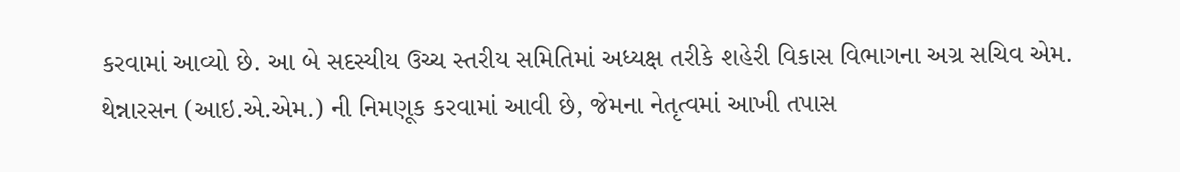કરવામાં આવ્યો છે. આ બે સદસ્યીય ઉચ્ચ સ્તરીય સમિતિમાં અધ્યક્ષ તરીકે શહેરી વિકાસ વિભાગના અગ્ર સચિવ એમ. થેન્નારસન (આઇ.એ.એમ.) ની નિમણૂક કરવામાં આવી છે, જેમના નેતૃત્વમાં આખી તપાસ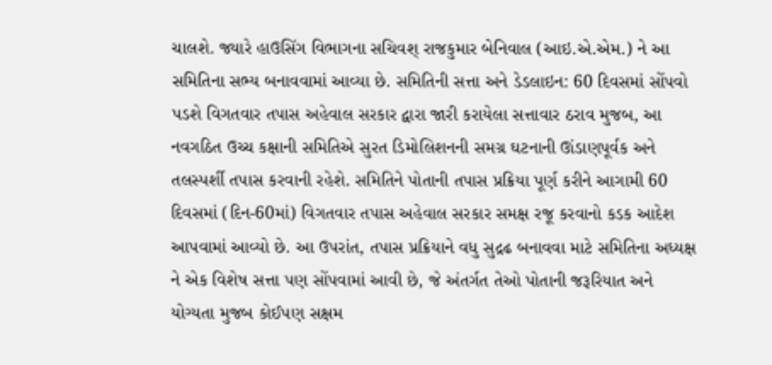ચાલશે. જ્યારે હાઉસિંગ વિભાગના સચિવશ્ રાજકુમાર બેનિવાલ (આઇ.એ.એમ.) ને આ સમિતિના સભ્ય બનાવવામાં આવ્યા છે. સમિતિની સત્તા અને ડેડલાઇન: 60 દિવસમાં સોંપવો પડશે વિગતવાર તપાસ અહેવાલ સરકાર દ્વારા જારી કરાયેલા સત્તાવાર ઠરાવ મુજબ, આ નવગઠિત ઉચ્ચ કક્ષાની સમિતિએ સુરત ડિમોલિશનની સમગ્ર ઘટનાની ઊંડાણપૂર્વક અને તલસ્પર્શી તપાસ કરવાની રહેશે. સમિતિને પોતાની તપાસ પ્રક્રિયા પૂર્ણ કરીને આગામી 60 દિવસમાં (દિન-60માં) વિગતવાર તપાસ અહેવાલ સરકાર સમક્ષ રજૂ કરવાનો કડક આદેશ આપવામાં આવ્યો છે. આ ઉપરાંત, તપાસ પ્રક્રિયાને વધુ સુદ્રઢ બનાવવા માટે સમિતિના અધ્યક્ષ ને એક વિશેષ સત્તા પણ સોંપવામાં આવી છે, જે અંતર્ગત તેઓ પોતાની જરૂરિયાત અને યોગ્યતા મુજબ કોઈપણ સક્ષમ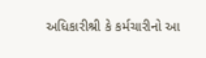અધિકારીશ્રી કે કર્મચારીનો આ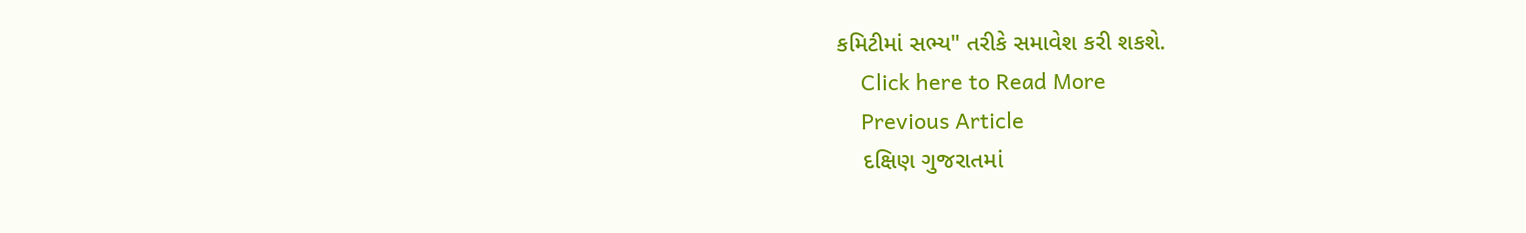કમિટીમાં સભ્ય" તરીકે સમાવેશ કરી શકશે.
    Click here to Read More
    Previous Article
    દક્ષિણ ગુજરાતમાં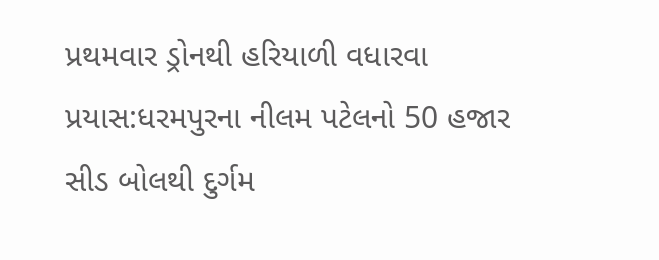પ્રથમવાર ડ્રોનથી હરિયાળી વધારવા પ્રયાસ:ધરમપુરના નીલમ પટેલનો 50 હજાર સીડ બોલથી દુર્ગમ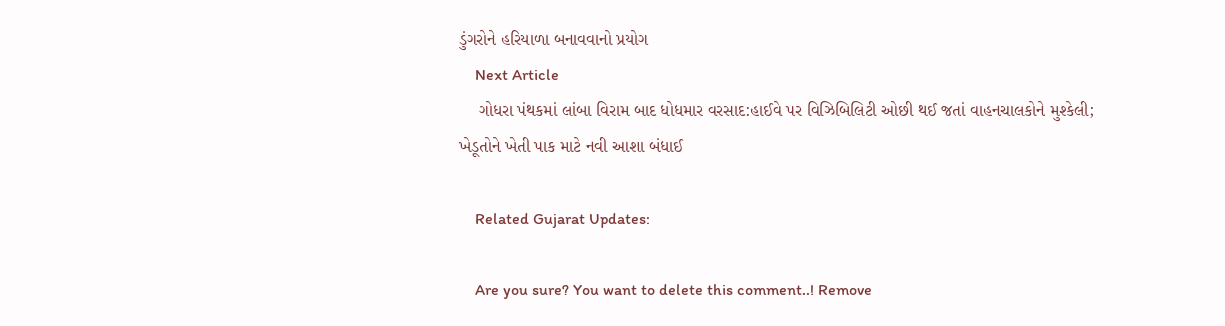ડુંગરોને હરિયાળા બનાવવાનો પ્રયોગ
    Next Article
    ગોધરા પંથકમાં લાંબા વિરામ બાદ ધોધમાર વરસાદ:હાઈવે પર વિઝિબિલિટી ઓછી થઈ જતાં વાહનચાલકોને મુશ્કેલી; ખેડૂતોને ખેતી પાક માટે નવી આશા બંધાઈ

    Related Gujarat Updates:

    Are you sure? You want to delete this comment..! Remove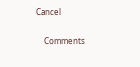Cancel

    Comments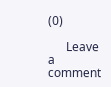(0)

      Leave a comment